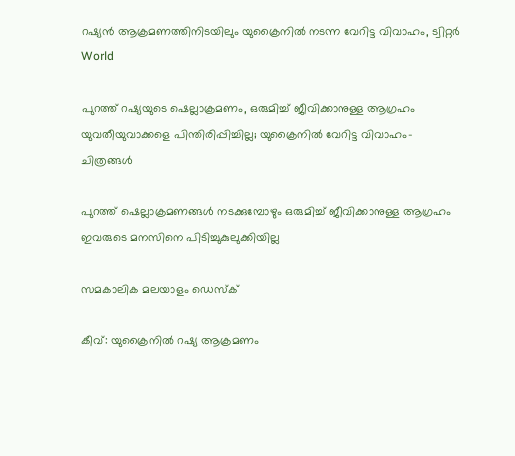റഷ്യന്‍ ആക്രമണത്തിനിടയിലും യുക്രൈനില്‍ നടന്ന വേറിട്ട വിവാഹം, ട്വിറ്റര്‍
World

പുറത്ത് റഷ്യയുടെ ഷെല്ലാക്രമണം, ഒരുമിച്ച് ജീവിക്കാനുള്ള ആഗ്രഹം യുവതീയുവാക്കളെ പിന്തിരിപ്പിച്ചില്ല; യുക്രൈനില്‍ വേറിട്ട വിവാഹം- ചിത്രങ്ങള്‍

പുറത്ത് ഷെല്ലാക്രമണങ്ങള്‍ നടക്കുമ്പോഴും ഒരുമിച്ച് ജീവിക്കാനുള്ള ആഗ്രഹം ഇവരുടെ മനസിനെ പിടിച്ചുകുലുക്കിയില്ല

സമകാലിക മലയാളം ഡെസ്ക്

കീവ്: യുക്രൈനില്‍ റഷ്യ ആക്രമണം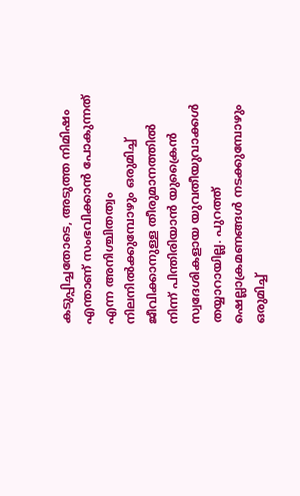കടുപ്പിച്ചതോടെ, അടുത്ത നിമിഷം എന്താണ് സംഭവിക്കാന്‍ പോകുന്നത് എന്ന അനിശ്ചിതത്വം നിലനില്‍ക്കുമ്പോഴും ഒരുമിച്ച് ജീവിക്കാനുള്ള തീരുമാനത്തില്‍ നിന്ന് പിന്തിരിയാന്‍ യുക്രൈന്‍ സ്വദേശികളായ യുവതീയുവാക്കള്‍ തയ്യാറായില്ല. പുറത്ത് ഷെല്ലാക്രമണങ്ങള്‍ നടക്കുമ്പോഴും ഒരുമിച്ച്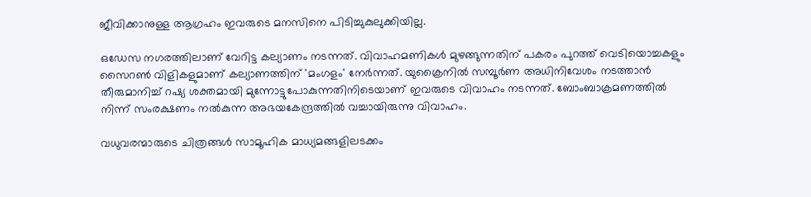ജീവിക്കാനുള്ള ആഗ്രഹം ഇവരുടെ മനസിനെ പിടിച്ചുകുലുക്കിയില്ല.

ഒഡേസ നഗരത്തിലാണ് വേറിട്ട കല്യാണം നടന്നത്. വിവാഹമണികള്‍ മുഴങ്ങുന്നതിന് പകരം പുറത്ത് വെടിയൊച്ചകളും സൈറണ്‍ വിളികളുമാണ് കല്യാണത്തിന് 'മംഗളം' നേര്‍ന്നത്. യുക്രൈനില്‍ സമ്പൂര്‍ണ അധിനിവേശം നടത്താന്‍ തീരുമാനിച്ച് റഷ്യ ശക്തമായി മുന്നോട്ടുപോകുന്നതിനിടെയാണ് ഇവരുടെ വിവാഹം നടന്നത്. ബോംബാക്രമണത്തില്‍ നിന്ന് സംരക്ഷണം നല്‍കുന്ന അഭയകേന്ദ്രത്തില്‍ വച്ചായിരുന്നു വിവാഹം.

വധുവരന്മാരുടെ ചിത്രങ്ങള്‍ സാമൂഹിക മാധ്യമങ്ങളിലടക്കം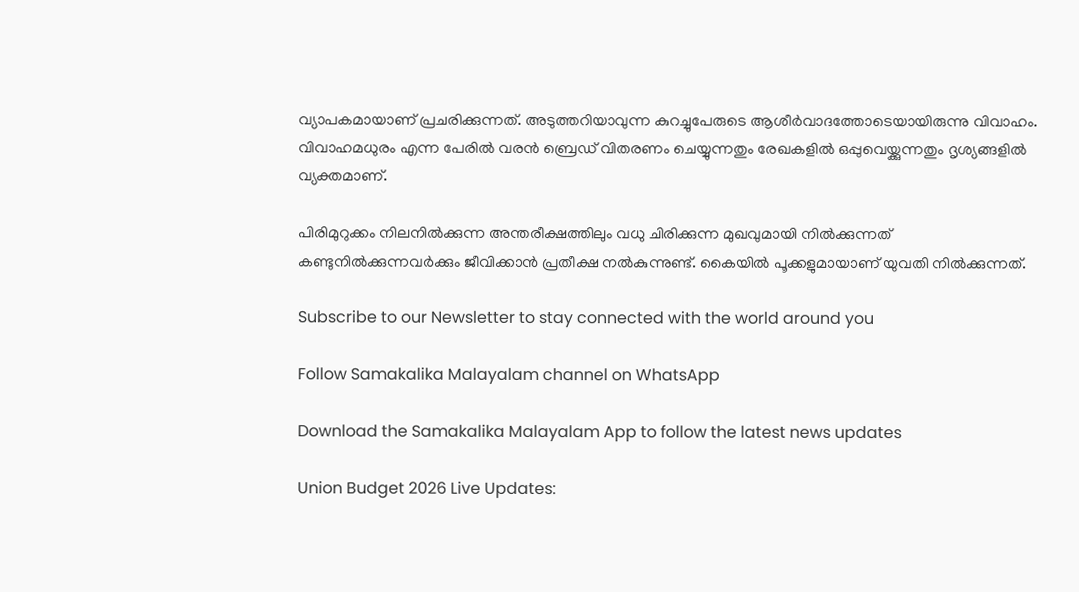വ്യാപകമായാണ് പ്രചരിക്കുന്നത്. അടുത്തറിയാവുന്ന കുറച്ചുപേരുടെ ആശീര്‍വാദത്തോടെയായിരുന്നു വിവാഹം. വിവാഹമധുരം എന്ന പേരില്‍ വരന്‍ ബ്രെഡ് വിതരണം ചെയ്യുന്നതും രേഖകളില്‍ ഒപ്പുവെയ്ക്കുന്നതും ദൃശ്യങ്ങളില്‍ വ്യക്തമാണ്.

പിരിമുറുക്കം നിലനില്‍ക്കുന്ന അന്തരീക്ഷത്തിലും വധു ചിരിക്കുന്ന മുഖവുമായി നില്‍ക്കുന്നത് കണ്ടുനില്‍ക്കുന്നവര്‍ക്കും ജീവിക്കാന്‍ പ്രതീക്ഷ നല്‍കുന്നുണ്ട്. കൈയില്‍ പൂക്കളുമായാണ് യുവതി നില്‍ക്കുന്നത്.

Subscribe to our Newsletter to stay connected with the world around you

Follow Samakalika Malayalam channel on WhatsApp

Download the Samakalika Malayalam App to follow the latest news updates

Union Budget 2026 Live Updates: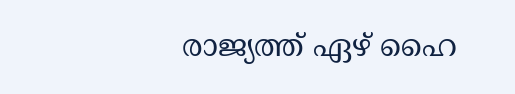രാജ്യത്ത് ഏഴ് ഹൈ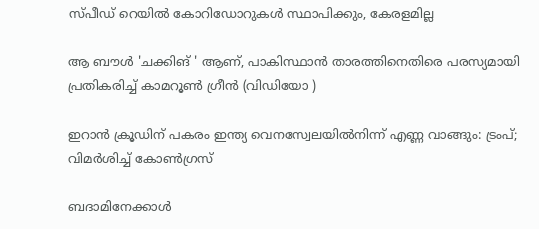സ്പീഡ് റെയില്‍ കോറിഡോറുകള്‍ സ്ഥാപിക്കും, കേരളമില്ല

ആ ബൗൾ 'ചക്കിങ് ' ആണ്, പാകിസ്ഥാൻ താരത്തിനെതിരെ പരസ്യമായി പ്രതികരിച്ച് കാമറൂൺ ഗ്രീൻ (വിഡിയോ )

ഇറാന്‍ ക്രൂഡിന് പകരം ഇന്ത്യ വെനസ്വേലയില്‍നിന്ന് എണ്ണ വാങ്ങും: ട്രംപ്; വിമര്‍ശിച്ച് കോണ്‍ഗ്രസ്

ബദാമിനേക്കാൾ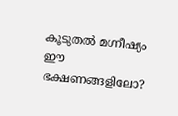കൂടുതൽ മഗ്നീഷ്യം ഈ ഭക്ഷണങ്ങളിലോ?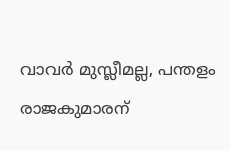വാവര്‍ മുസ്ലീമല്ല, പന്തളം രാജകുമാരന്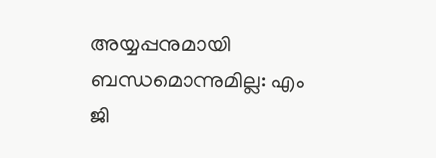അയ്യപ്പനുമായി ബന്ധമൊന്നുമില്ല: എം ജി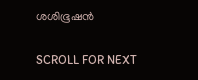ശശിഭൂഷന്‍

SCROLL FOR NEXT